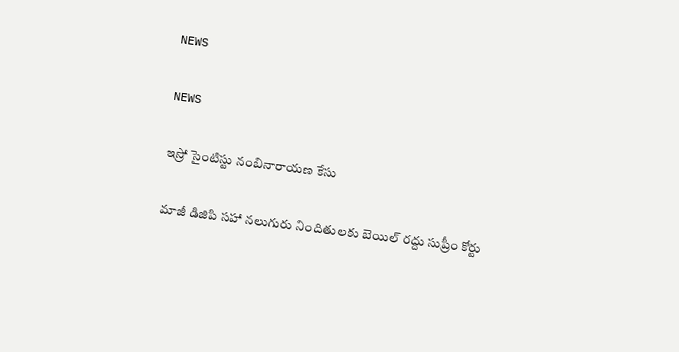NEWS

NEWS

ఇ‌స్రో సైంటిస్టు నంబినారాయణ కేసు

మాజీ డిజిపి సహా నలుగురు నిందితులకు బెయిల్‌ ‌రద్దు సుప్రీం కోర్టు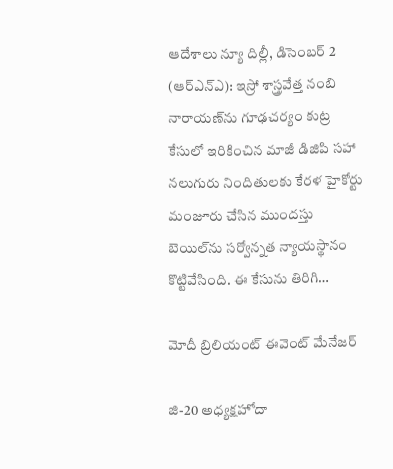ఆదేశాలు న్యూ దిల్లీ, డిసెంబర్‌ 2 (ఆర్‌ఎన్‌ఎ): ఇ‌స్రో శాస్త్రవేత్త నంబి నారాయణ్‌ను గూఢచర్యం కుట్ర కేసులో ఇరికించిన మాజీ డిజిపి సహా నలుగురు నిందితులకు కేరళ హైకోర్టు మంజూరు చేసిన ముందస్తు బెయిల్‌ను సర్వోన్నత న్యాయస్థానం కొట్టివేసింది. ఈ కేసును తిరిగి…

మోదీ బ్రిలియంట్‌ ఈవెంట్‌ ‌మేనేజర్‌

జి-20 అధ్యక్షహోదా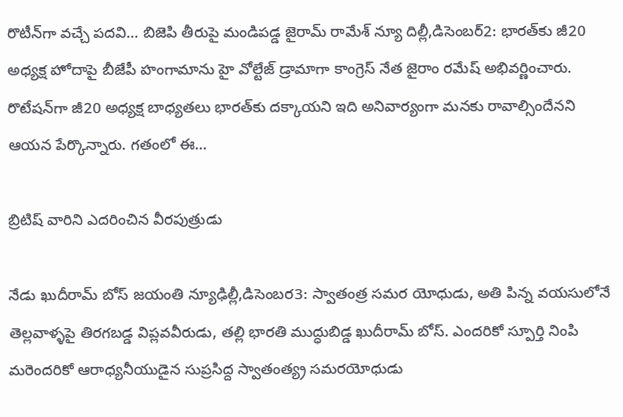రొటీన్‌గా వచ్చే పదవి… బిజెపి తీరుపై మండిపడ్డ జైరామ్‌ ‌రామేశ్‌ ‌న్యూ దిల్లీ,డిసెంబర్‌2: భారత్‌కు జీ20 అధ్యక్ష హోదాపై బీజేపీ హంగామాను హై వోల్టేజ్‌ ‌డ్రామాగా కాంగ్రెస్‌ ‌నేత జైరాం రమేష్‌ అభివర్ణించారు. రొటేషన్‌గా జీ20 అధ్యక్ష బాధ్యతలు భారత్‌కు దక్కాయని ఇది అనివార్యంగా మనకు రావాల్సిందేనని ఆయన పేర్కొన్నారు. గతంలో ఈ…

బ్రిటిష్‌ ‌వారిని ఎదరించిన వీరపుత్రుడు

నేడు ఖుదీరామ్‌ ‌బోస్‌ ‌జయంతి న్యూఢిల్లీ,డిసెంబర3: స్వాతంత్ర సమర యోధుడు, అతి పిన్న వయసులోనే తెల్లవాళ్ళపై తిరగబడ్డ విప్లవవీరుడు, తల్లి భారతి ముద్ధుబిడ్డ ఖుదీరామ్‌ ‌బోస్‌. ఎం‌దరికో స్పూర్తి నింపి మరెందరికో ఆరాధ్యనీయుడైన సుప్రసిద్ద స్వాతంత్య్ర సమరయోధుడు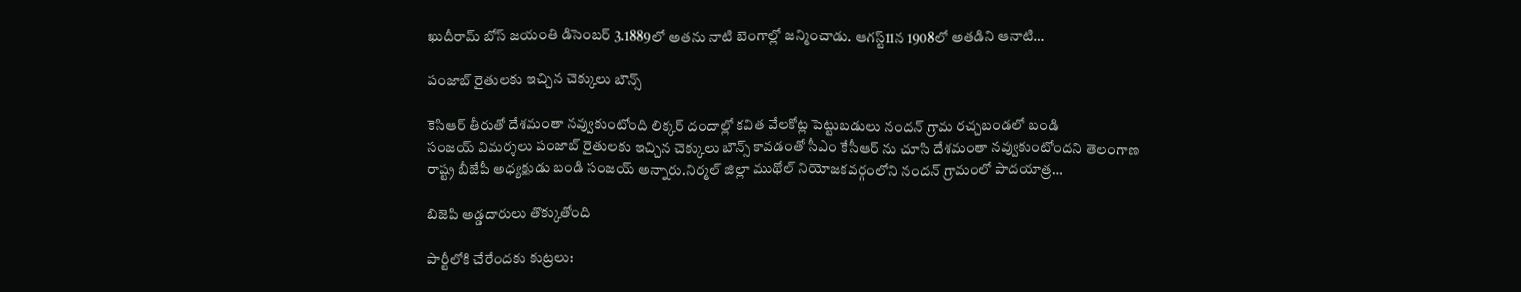ఖుదీరామ్‌ ‌బోస్‌ ‌జయంతి డిసెంబర్‌ 3.1889లో అతను నాటి బెంగాల్లో జన్మించాడు. ఆగస్ట్11న 1908లో అతడిని ఆనాటి…

పంజాబ్‌ ‌రైతులకు ఇచ్చిన చెక్కులు బౌన్స్

కెసిఆర్‌ ‌తీరుతో దేశమంతా నవ్వుకుంటోంది లిక్కర్‌ ‌దందాల్లో కవిత వేలకోట్ల పెట్టుబడులు నందన్‌ ‌గ్రామ రచ్చబండలో బండి సంజయ్‌ ‌విమర్శలు పంజాబ్‌ ‌రైతులకు ఇచ్చిన చెక్కులు బౌన్స్ ‌కావడంతో సీఎం కేసీఆర్‌ ‌ను చూసి దేశమంతా నవ్వుకుంటోందని తెలంగాణ రాష్ట్ర బీజేపీ అధ్యక్షుడు బండి సంజయ్‌ అన్నారు.నిర్మల్‌ ‌జిల్లా ముథోల్‌ ‌నియోజకవర్గంలోని నందన్‌ ‌గ్రామంలో పాదయాత్ర…

బిజెపి అడ్డదారులు తొక్కుతోంది

పార్టీలోకి చేరేందకు కుట్రలు: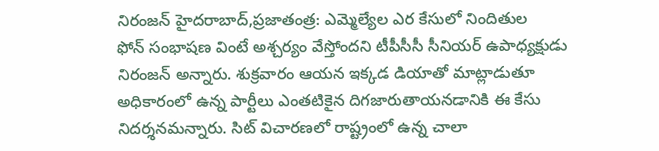నిరంజన్‌ ‌హైదరాబాద్‌,ప్రజాతంత్ర: ఎమ్మెల్యేల ఎర కేసులో నిందితుల ఫోన్‌ ‌సంభాషణ వింటే అశ్చర్యం వేస్తోందని టీపీసీసీ సీనియర్‌ ఉపాధ్యక్షుడు నిరంజన్‌ అన్నారు. శుక్రవారం ఆయన ఇక్కడ డియాతో మాట్లాడుతూ అధికారంలో ఉన్న పార్టీలు ఎంతటికైన దిగజారుతాయనడానికి ఈ కేసు నిదర్శనమన్నారు. సిట్‌ ‌విచారణలో రాష్ట్రంలో ఉన్న చాలా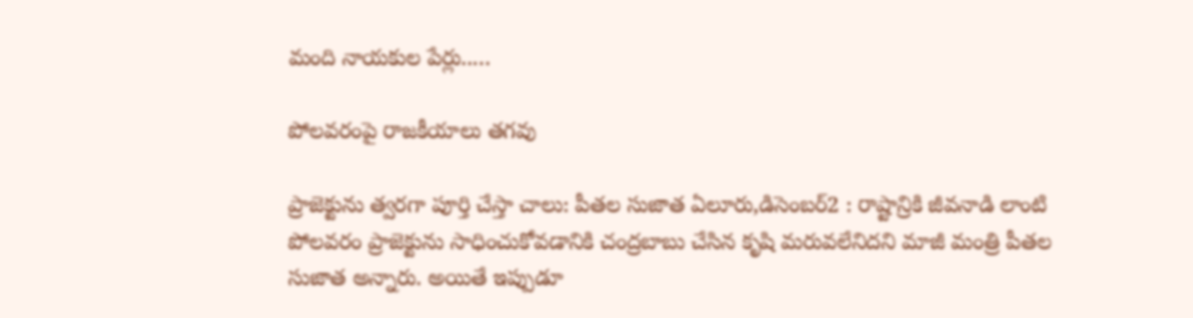మంది నాయకుల పేర్లు..…

పోలవరంపై రాజకీయాలు తగవు

ప్రాజెక్టును త్వరగా పూర్తి చేస్తా చాలు: పీతల సుజాత ఏలూరు,డిసెంబర్‌2 : రాష్టాన్రికి జీవనాడి లాంటి పోలవరం ప్రాజెక్టును సాధించుకోవడానికి చంద్రబాబు చేసిన కృషి మరువలేనిదని మాజీ మంత్రి పీతల సుజాత అన్నారు. అయితే ఇప్పుడూ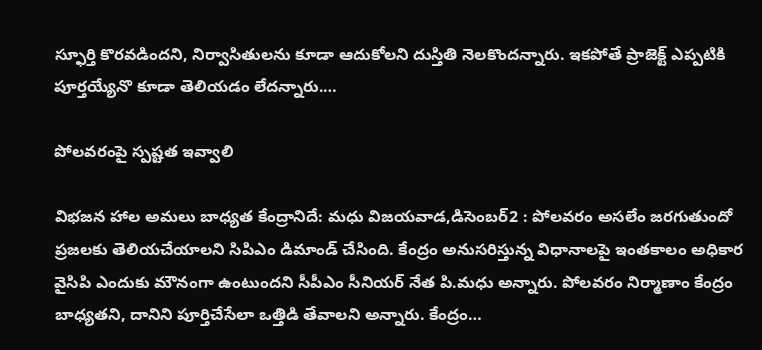స్ఫూర్తి కొరవడిందని, నిర్వాసితులను కూడా ఆదుకోలని దుస్తితి నెలకొందన్నారు. ఇకపోతే ప్రాజెక్ట్ ఎప్పటికి పూర్తయ్యేనొ కూడా తెలియడం లేదన్నారు.…

పోలవరంపై స్పష్టత ఇవ్వాలి

విభజన హాల అమలు బాధ్యత కేంద్రానిదే: మధు విజయవాడ,డిసెంబర్‌2 : పోలవరం అసలేం జరగుతుందో ప్రజలకు తెలియచేయాలని సిపిఎం డిమాండ్‌ ‌చేసింది. కేంద్రం అనుసరిస్తున్న విధానాలపై ఇంతకాలం అధికార వైసిపి ఎందుకు మౌనంగా ఉంటుందని సీపీఎం సీనియర్‌ ‌నేత పి.మధు అన్నారు. పోలవరం నిర్మాణాం కేంద్రం బాధ్యతని, దానిని పూర్తిచేసేలా ఒత్తిడి తేవాలని అన్నారు. కేంద్రం…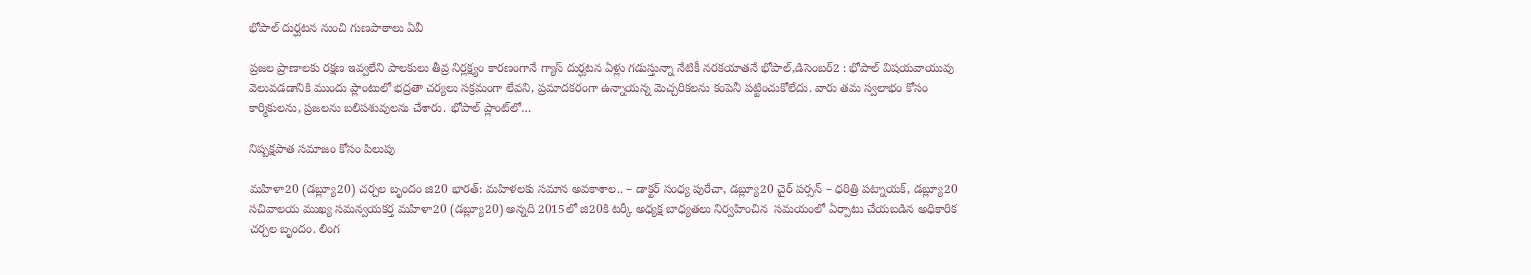భోపాల్‌ ‌దుర్ఘటన నుంచి గుణపాఠాలు ఏవీ

ప్రజల ప్రాణాలకు రక్షణ ఇవ్వలేని పాలకులు తీవ్ర నిర్లక్ష్యం కారణంగానే గ్యాస్‌ ‌దుర్ఘటన ఏళ్లు గడుస్తున్నా నేటికీ నరకయాతనే భోపాల్‌,డిసెంబర్‌2 : భోపాల్‌ ‌విషయవాయువు వెలువడడానికి ముందు ప్లాంటులో భద్రతా చర్యలు సక్రమంగా లేవని, ప్రమాదకరంగా ఉన్నాయన్న మెచ్చరికలను కంపెనీ పట్టించుకోలేదు. వారు తమ స్వలాభం కోసం కార్మికులను, ప్రజలను బలిపశువులను చేశారు. భోపాల్‌ ‌ప్లాంట్‌లో…

నిష్పక్షపాత సమాజం కోసం పిలుపు

మహిళా20 (డబ్ల్యూ20) చర్చల బృందం జి20 భారత్‌: మహిళలకు సమాన అవకాశాల.. – డాక్టర్‌ ‌సంధ్య పురేచా, డబ్ల్యూ20 చైర్‌ ‌పర్సన్‌ – ధరిత్రి పట్నాయక్‌, డబ్ల్యూ20 సచివాలయ ముఖ్య సమన్వయకర్త మహిళా20 (డబ్ల్యూ20) అన్నది 2015లో జి20కి టర్కీ అధ్యక్ష బాధ్యతలు నిర్వహించిన  సమయంలో ఏర్పాటు చేయబడిన అధికారిక చర్చల బృందం. లింగ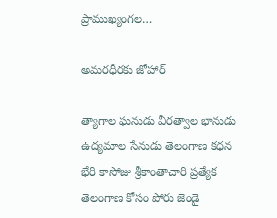ప్రాముఖ్యంగల…

అమరధీరకు జోహార్‌

త్యాగాల ఘనుడు వీరత్వాల భానుడు ఉద్యమాల సేనుడు తెలంగాణ కధన భేరి కాసోజు శ్రీకాంతాచారి ప్రత్యేక తెలంగాణ కోసం పోరు జెండై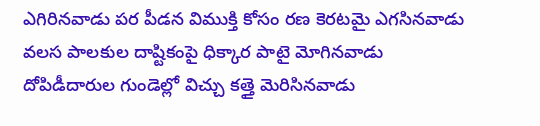ఎగిరినవాడు పర పీడన విముక్తి కోసం రణ కెరటమై ఎగసినవాడు వలస పాలకుల దాష్టికంపై ధిక్కార పాటై మోగినవాడు దోపిడీదారుల గుండెల్లో విచ్చు కత్తై మెరిసినవాడు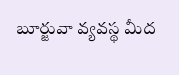బూర్జువా వ్యవస్థ మీద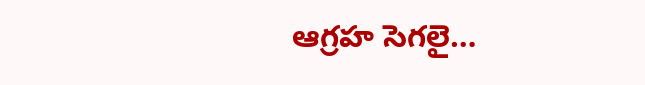ఆగ్రహ సెగలై…